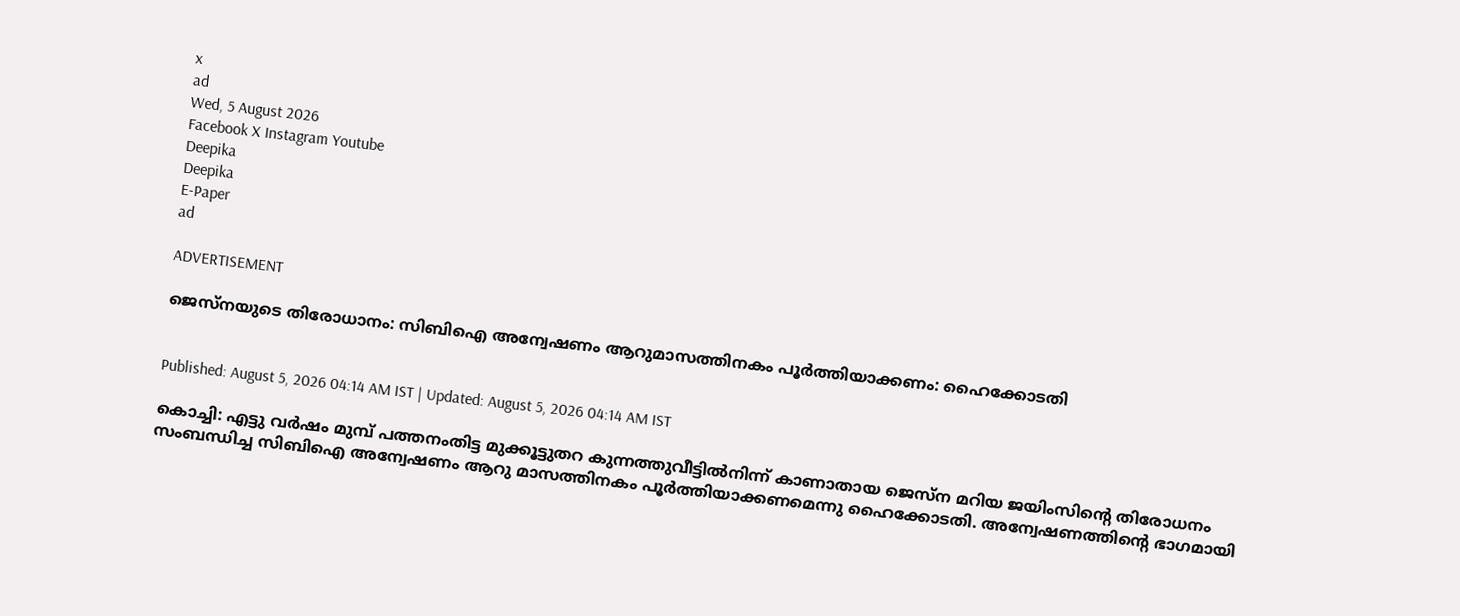x
ad
Wed, 5 August 2026
Facebook X Instagram Youtube
Deepika
Deepika
E-Paper
ad

ADVERTISEMENT

ജെസ്‌നയുടെ തിരോധാനം: സിബിഐ അന്വേഷണം ആറുമാസത്തിനകം പൂര്‍ത്തിയാക്കണം: ഹൈക്കോടതി


Published: August 5, 2026 04:14 AM IST | Updated: August 5, 2026 04:14 AM IST

കൊച്ചി: എട്ടു വര്‍ഷം മുമ്പ് പത്തനംതിട്ട മുക്കൂട്ടുതറ കുന്നത്തുവീട്ടില്‍നിന്ന് കാണാതായ ജെസ്‌ന മറിയ ജയിംസിന്‍റെ തിരോധനം സംബന്ധിച്ച സിബിഐ അന്വേഷണം ആറു മാസത്തിനകം പൂര്‍ത്തിയാക്കണമെന്നു ഹൈക്കോടതി. അന്വേഷണത്തിന്‍റെ ഭാഗമായി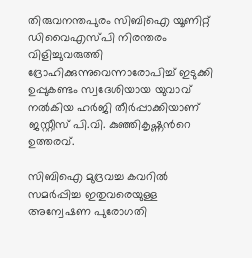തിരുവനന്തപുരം സിബിഐ യൂണിറ്റ് ഡിവൈഎസ്പി നിരന്തരം വിളിച്ചുവരുത്തി ദ്രോഹിക്കുന്നുവെന്നാരോപിച്ച് ഇടുക്കി ഉപ്പുകണ്ടം സ്വദേശിയായ യുവാവ് നല്‍കിയ ഹര്‍ജി തീര്‍പ്പാക്കിയാണ് ജസ്റ്റീസ് പി.വി. കുഞ്ഞികൃഷ്ണന്‍റെ ഉത്തരവ്.

സിബിഐ മുദ്രവച്ച കവറില്‍ സമര്‍പ്പിച്ച ഇതുവരെയുള്ള അന്വേഷണ പുരോഗതി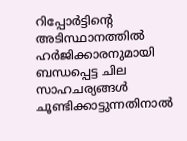റിപ്പോര്‍ട്ടിന്‍റെ അടിസ്ഥാനത്തില്‍ ഹര്‍ജിക്കാരനുമായി ബന്ധപ്പെട്ട ചില സാഹചര്യങ്ങള്‍ ചൂണ്ടിക്കാട്ടുന്നതിനാല്‍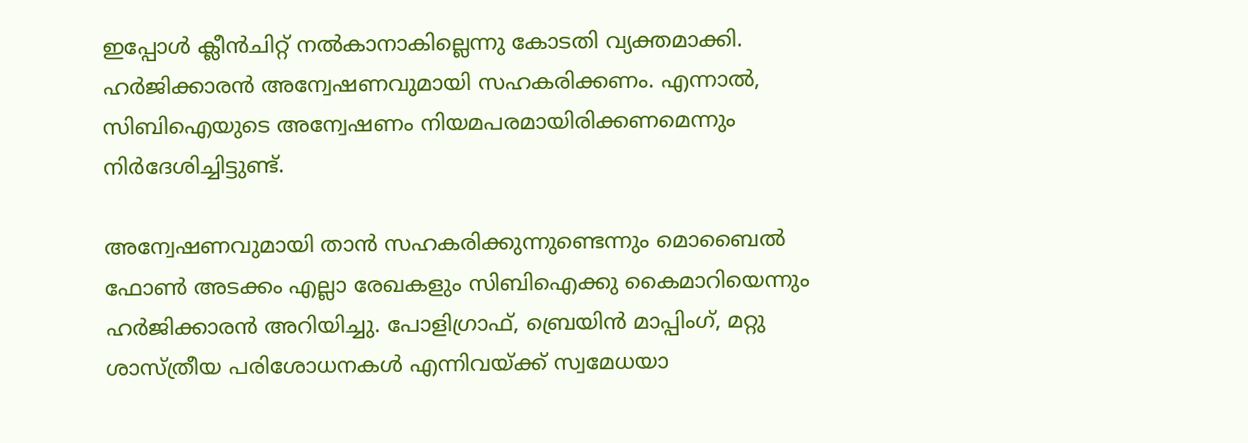ഇപ്പോള്‍ ക്ലീന്‍ചിറ്റ് നൽകാനാകില്ലെന്നു കോടതി വ്യക്തമാക്കി. ഹര്‍ജിക്കാരന്‍ അന്വേഷണവുമായി സഹകരിക്കണം. എന്നാല്‍, സിബിഐയുടെ അന്വേഷണം നിയമപരമായിരിക്കണമെന്നും നിര്‍ദേശിച്ചിട്ടുണ്ട്.

അന്വേഷണവുമായി താന്‍ സഹകരിക്കുന്നുണ്ടെന്നും മൊബൈല്‍ ഫോണ്‍ അടക്കം എല്ലാ രേഖകളും സിബിഐക്കു കൈമാറിയെന്നും ഹര്‍ജിക്കാരന്‍ അറിയിച്ചു. പോളിഗ്രാഫ്, ബ്രെയിൻ മാപ്പിംഗ്, മറ്റു ശാസ്ത്രീയ പരിശോധനകള്‍ എന്നിവയ്ക്ക് സ്വമേധയാ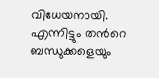വിധേയനായി. എന്നിട്ടും തന്‍റെ ബന്ധുക്കളെയും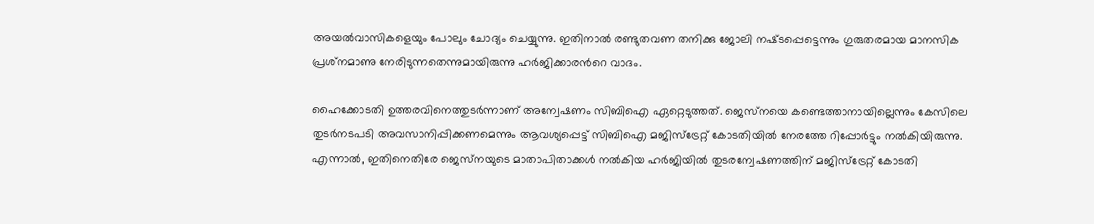അയല്‍വാസികളെയും പോലും ചോദ്യം ചെയ്യുന്നു. ഇതിനാല്‍ രണ്ടുതവണ തനിക്കു ജോലി നഷ്‌ടപ്പെട്ടെന്നും ഗുരുതരമായ മാനസിക പ്രശ്‌നമാണു നേരിടുന്നതെന്നുമായിരുന്നു ഹര്‍ജിക്കാരന്‍റെ വാദം.

ഹൈക്കോടതി ഉത്തരവിനെത്തുടര്‍ന്നാണ് അന്വേഷണം സിബിഐ ഏറ്റെടുത്തത്. ജെസ്‌നയെ കണ്ടെത്താനായില്ലെന്നും കേസിലെ തുടര്‍നടപടി അവസാനിപ്പിക്കണമെന്നും ആവശ്യപ്പെട്ട് സിബിഐ മജിസ്‌ട്രേറ്റ് കോടതിയില്‍ നേരത്തേ റിപ്പോര്‍ട്ടും നല്‍കിയിരുന്നു. എന്നാല്‍, ഇതിനെതിരേ ജെസ്‌നയുടെ മാതാപിതാക്കള്‍ നല്‍കിയ ഹര്‍ജിയില്‍ തുടരന്വേഷണത്തിന് മജിസ്‌ട്രേറ്റ് കോടതി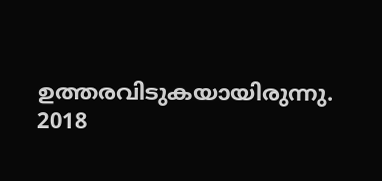ഉത്തരവിടുകയായിരുന്നു.
2018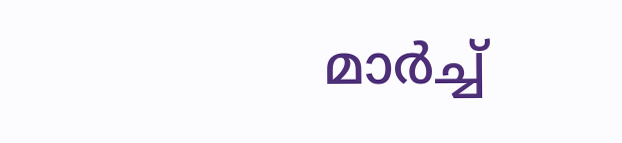മാര്‍ച്ച്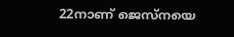22നാണ് ജെസ്‌നയെ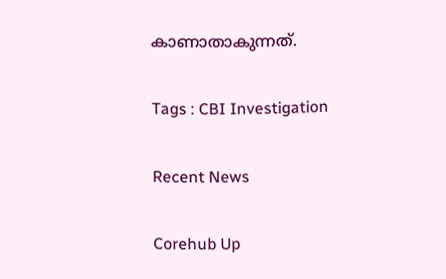കാണാതാകുന്നത്.

Tags : CBI Investigation

Recent News

Corehub Up